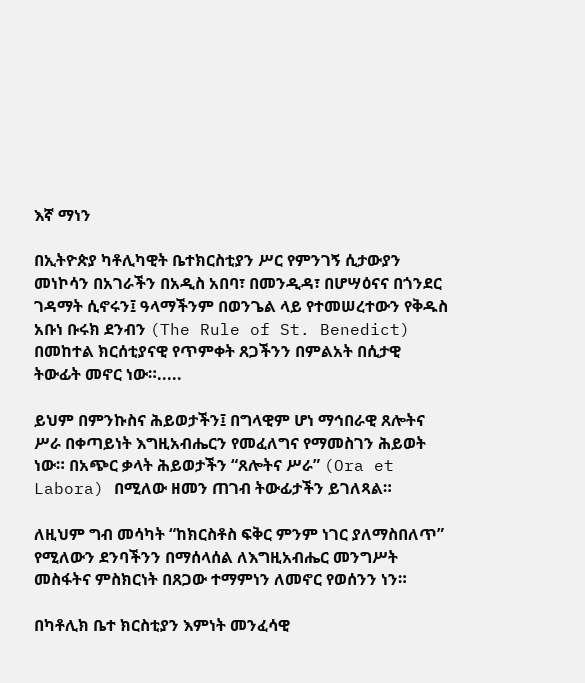እኛ ማነን

በኢትዮጵያ ካቶሊካዊት ቤተክርስቲያን ሥር የምንገኝ ሲታውያን መነኮሳን በአገራችን በአዲስ አበባ፣ በመንዲዳ፣ በሆሣዕናና በጎንደር ገዳማት ሲኖሩን፤ ዓላማችንም በወንጌል ላይ የተመሠረተውን የቅዱስ አቡነ ቡሩክ ደንብን (The Rule of St. Benedict) በመከተል ክርሰቲያናዊ የጥምቀት ጸጋችንን በምልአት በሲታዊ ትውፊት መኖር ነው።.....

ይህም በምንኩስና ሕይወታችን፤ በግላዊም ሆነ ማኅበራዊ ጸሎትና ሥራ በቀጣይነት እግዚአብሔርን የመፈለግና የማመስገን ሕይወት ነው። በአጭር ቃላት ሕይወታችን “ጸሎትና ሥራ” (Ora et Labora) በሚለው ዘመን ጠገብ ትውፊታችን ይገለጻል።

ለዚህም ግብ መሳካት “ከክርስቶስ ፍቅር ምንም ነገር ያለማስበለጥ” የሚለውን ደንባችንን በማሰላሰል ለእግዚአብሔር መንግሥት መስፋትና ምስክርነት በጸጋው ተማምነን ለመኖር የወሰንን ነን።

በካቶሊክ ቤተ ክርስቲያን እምነት መንፈሳዊ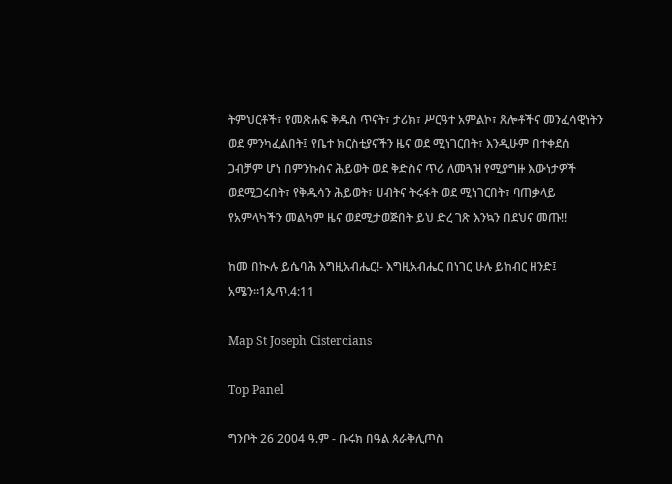ትምህርቶች፣ የመጽሐፍ ቅዱስ ጥናት፣ ታሪክ፣ ሥርዓተ አምልኮ፣ ጸሎቶችና መንፈሳዊነትን ወደ ምንካፈልበት፤ የቤተ ክርስቲያናችን ዜና ወደ ሚነገርበት፣ እንዲሁም በተቀደሰ ጋብቻም ሆነ በምንኩስና ሕይወት ወደ ቅድስና ጥሪ ለመጓዝ የሚያግዙ እውነታዎች ወደሚጋሩበት፣ የቅዱሳን ሕይወት፣ ሀብትና ትሩፋት ወደ ሚነገርበት፣ ባጠቃላይ የአምላካችን መልካም ዜና ወደሚታወጅበት ይህ ድረ ገጽ እንኳን በደህና መጡ!!

ከመ በኲሉ ይሴባሕ እግዚአብሔር!- እግዚአብሔር በነገር ሁሉ ይከብር ዘንድ፤ አሜን።1ጴጥ.4:11

Map St Joseph Cistercians

Top Panel

ግንቦት 26 2004 ዓ.ም - ቡሩክ በዓል ጰራቅሊጦስ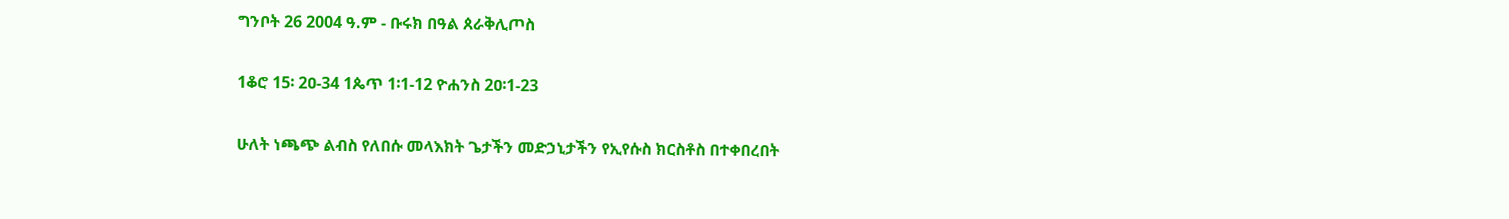ግንቦት 26 2004 ዓ.ም - ቡሩክ በዓል ጰራቅሊጦስ

1ቆሮ 15፡ 2ዐ-34 1ጴጥ 1፡1-12 ዮሐንስ 2ዐ፡1-23

ሁለት ነጫጭ ልብስ የለበሱ መላእክት ጌታችን መድኃኒታችን የኢየሱስ ክርስቶስ በተቀበረበት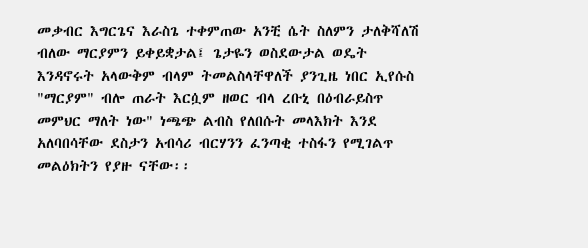መቃብር እግርጌና እራስጌ ተቀምጠው አንቺ ሴት ስለምን ታለቅሻለሽ ብለው ማርያምን ይቀይቋታል፤ ጌታዬን ወስደውታል ወዴት እንዳኖሩት አላውቅም ብላም ትመልስላቸዋለች ያንጊዜ ነበር ኢየሱስ "ማርያም" ብሎ ጠራት እርሷም ዘወር ብላ ረቡኒ በዕብራይስጥ መምህር ማለት ነው" ነጫጭ ልብስ የለበሱት መላእክት እንደ አለባበሳቸው ደስታን አብሳሪ ብርሃንን ፈንጣቂ ተስፋን የሚገልጥ መልዕክትን የያዙ ናቸው፡፡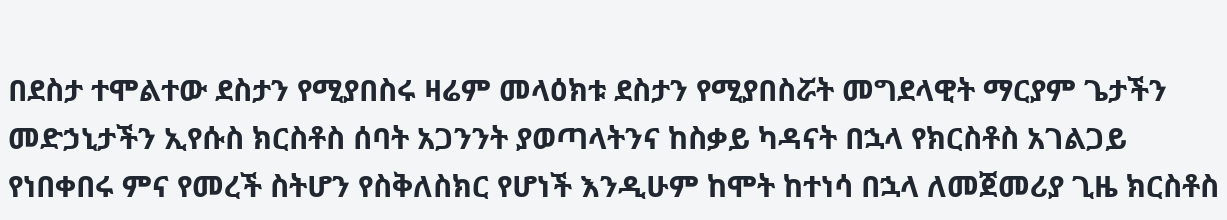በደስታ ተሞልተው ደስታን የሚያበስሩ ዛሬም መላዕክቱ ደስታን የሚያበስሯት መግደላዊት ማርያም ጌታችን መድኃኒታችን ኢየሱስ ክርስቶስ ሰባት አጋንንት ያወጣላትንና ከስቃይ ካዳናት በኋላ የክርስቶስ አገልጋይ የነበቀበሩ ምና የመረች ስትሆን የስቅለስክር የሆነች እንዲሁም ከሞት ከተነሳ በኋላ ለመጀመሪያ ጊዜ ክርስቶስ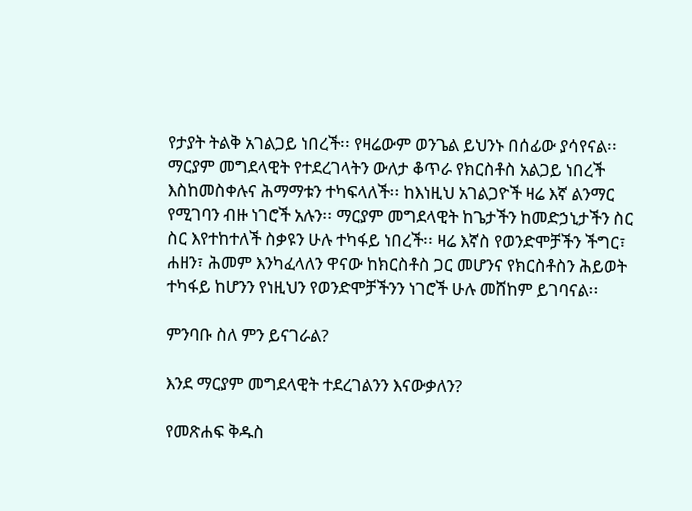የታያት ትልቅ አገልጋይ ነበረች፡፡ የዛሬውም ወንጌል ይህንኑ በሰፊው ያሳየናል፡፡ ማርያም መግደላዊት የተደረገላትን ውለታ ቆጥራ የክርስቶስ አልጋይ ነበረች እስከመስቀሉና ሕማማቱን ተካፍላለች፡፡ ከእነዚህ አገልጋዮች ዛሬ እኛ ልንማር የሚገባን ብዙ ነገሮች አሉን፡፡ ማርያም መግደላዊት ከጌታችን ከመድኃኒታችን ስር ስር እየተከተለች ስቃዩን ሁሉ ተካፋይ ነበረች፡፡ ዛሬ እኛስ የወንድሞቻችን ችግር፣ ሐዘን፣ ሕመም እንካፈላለን ዋናው ከክርስቶስ ጋር መሆንና የክርስቶስን ሕይወት ተካፋይ ከሆንን የነዚህን የወንድሞቻችንን ነገሮች ሁሉ መሸከም ይገባናል፡፡

ምንባቡ ስለ ምን ይናገራል?

እንደ ማርያም መግደላዊት ተደረገልንን እናውቃለን?

የመጽሐፍ ቅዱስ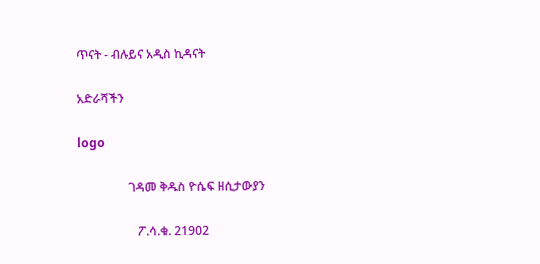ጥናት - ብሉይና አዲስ ኪዳናት

አድራሻችን

logo

                 ገዳመ ቅዱስ ዮሴፍ ዘሲታውያን

                    ፖ.ሳ.ቁ. 21902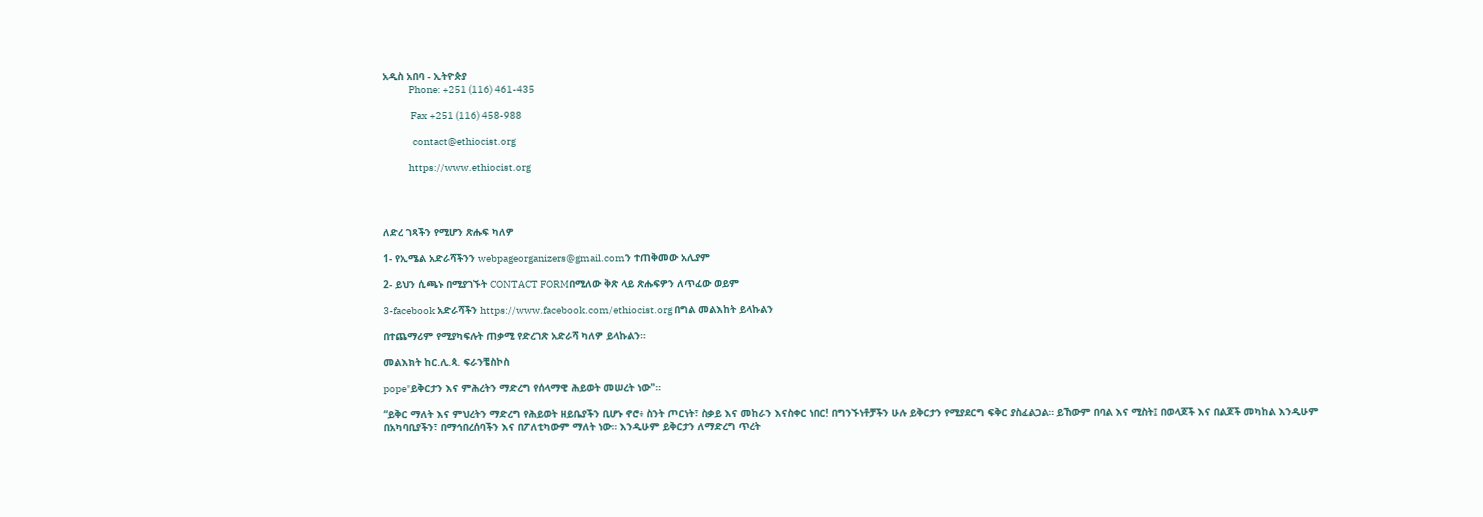አዲስ አበባ - ኢትዮጵያ
             Phone: +251 (116) 461-435

              Fax +251 (116) 458-988

               contact@ethiocist.org

             https://www.ethiocist.org




ለድረ ገጻችን የሚሆን ጽሑፍ ካለዎ

1- የኢሜል አድራሻችንን webpageorganizers@gmail.comን ተጠቅመው አሊያም

2- ይህን ሲጫኑ በሚያገኙት CONTACT FORMበሚለው ቅጽ ላይ ጽሑፍዎን ለጥፈው ወይም

3-facebook አድራሻችን https://www.facebook.com/ethiocist.org በግል መልእከት ይላኩልን

በተጨማሪም የሚያካፍሉት ጠቃሚ የድረገጽ አድራሻ ካለዎ ይላኩልን።

መልእክት ከር.ሊ.ጳ. ፍራንቼስኮስ

pope"ይቅርታን እና ምሕረትን ማድረግ የሰላማዊ ሕይወት መሠረት ነው"።

“ይቅር ማለት እና ምህረትን ማድረግ የሕይወት ዘይቤያችን ቢሆኑ ኖሮ፥ ስንት ጦርነት፣ ስቃይ እና መከራን እናስቀር ነበር! በግንኙነቶቻችን ሁሉ ይቅርታን የሚያደርግ ፍቅር ያስፈልጋል። ይኸውም በባል እና ሚስት፤ በወላጆች እና በልጆች መካከል እንዲሁም በአካባቢያችን፣ በማኅበረሰባችን እና በፖለቲካውም ማለት ነው። እንዲሁም ይቅርታን ለማድረግ ጥረት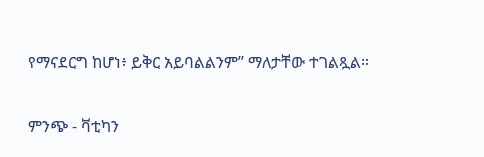የማናደርግ ከሆነ፥ ይቅር አይባልልንም” ማለታቸው ተገልጿል።

ምንጭ - ቫቲካን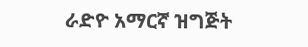ራድዮ አማርኛ ዝግጅት